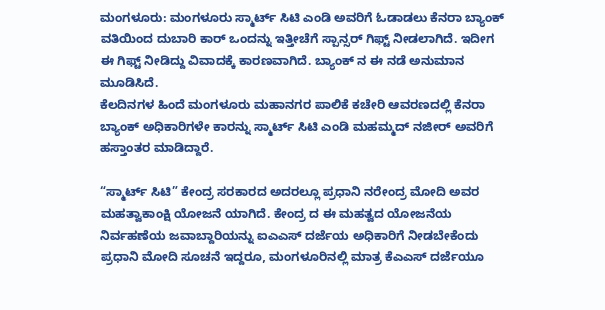ಮಂಗಳೂರು: ಮಂಗಳೂರು ಸ್ಮಾರ್ಟ್ ಸಿಟಿ ಎಂಡಿ ಅವರಿಗೆ ಓಡಾಡಲು ಕೆನರಾ ಬ್ಯಾಂಕ್ ವತಿಯಿಂದ ದುಬಾರಿ ಕಾರ್ ಒಂದನ್ನು ಇತ್ತೀಚೆಗೆ ಸ್ಪಾನ್ಸರ್ ಗಿಫ್ಟ್ ನೀಡಲಾಗಿದೆ. ಇದೀಗ ಈ ಗಿಫ್ಟ್ ನೀಡಿದ್ದು ವಿವಾದಕ್ಕೆ ಕಾರಣವಾಗಿದೆ. ಬ್ಯಾಂಕ್ ನ ಈ ನಡೆ ಅನುಮಾನ ಮೂಡಿಸಿದೆ.
ಕೆಲದಿನಗಳ ಹಿಂದೆ ಮಂಗಳೂರು ಮಹಾನಗರ ಪಾಲಿಕೆ ಕಚೇರಿ ಆವರಣದಲ್ಲಿ ಕೆನರಾ ಬ್ಯಾಂಕ್ ಅಧಿಕಾರಿಗಳೇ ಕಾರನ್ನು ಸ್ಮಾರ್ಟ್ ಸಿಟಿ ಎಂಡಿ ಮಹಮ್ಮದ್ ನಜೀರ್ ಅವರಿಗೆ ಹಸ್ತಾಂತರ ಮಾಡಿದ್ದಾರೆ.

“ಸ್ಮಾರ್ಟ್ ಸಿಟಿ” ಕೇಂದ್ರ ಸರಕಾರದ ಅದರಲ್ಲೂ ಪ್ರಧಾನಿ ನರೇಂದ್ರ ಮೋದಿ ಅವರ ಮಹತ್ವಾಕಾಂಕ್ಷಿ ಯೋಜನೆ ಯಾಗಿದೆ. ಕೇಂದ್ರ ದ ಈ ಮಹತ್ವದ ಯೋಜನೆಯ ನಿರ್ವಹಣೆಯ ಜವಾಬ್ದಾರಿಯನ್ನು ಐಎಎಸ್ ದರ್ಜೆಯ ಅಧಿಕಾರಿಗೆ ನೀಡಬೇಕೆಂದು ಪ್ರಧಾನಿ ಮೋದಿ ಸೂಚನೆ ಇದ್ದರೂ, ಮಂಗಳೂರಿನಲ್ಲಿ ಮಾತ್ರ ಕೆಎಎಸ್ ದರ್ಜೆಯೂ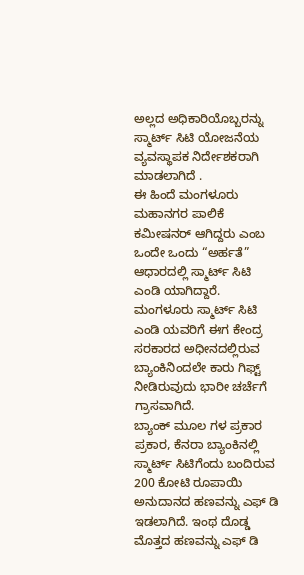ಅಲ್ಲದ ಅಧಿಕಾರಿಯೊಬ್ಬರನ್ನು ಸ್ಮಾರ್ಟ್ ಸಿಟಿ ಯೋಜನೆಯ ವ್ಯವಸ್ಥಾಪಕ ನಿರ್ದೇಶಕರಾಗಿ ಮಾಡಲಾಗಿದೆ .
ಈ ಹಿಂದೆ ಮಂಗಳೂರು ಮಹಾನಗರ ಪಾಲಿಕೆ ಕಮೀಷನರ್ ಆಗಿದ್ದರು ಎಂಬ ಒಂದೇ ಒಂದು “ಅರ್ಹತೆ” ಆಧಾರದಲ್ಲಿ ಸ್ಮಾರ್ಟ್ ಸಿಟಿ ಎಂಡಿ ಯಾಗಿದ್ದಾರೆ. ಮಂಗಳೂರು ಸ್ಮಾರ್ಟ್ ಸಿಟಿ ಎಂಡಿ ಯವರಿಗೆ ಈಗ ಕೇಂದ್ರ ಸರಕಾರದ ಅಧೀನದಲ್ಲಿರುವ ಬ್ಯಾಂಕಿನಿಂದಲೇ ಕಾರು ಗಿಫ್ಟ್ ನೀಡಿರುವುದು ಭಾರೀ ಚರ್ಚೆಗೆ ಗ್ರಾಸವಾಗಿದೆ.
ಬ್ಯಾಂಕ್ ಮೂಲ ಗಳ ಪ್ರಕಾರ ಪ್ರಕಾರ, ಕೆನರಾ ಬ್ಯಾಂಕಿನಲ್ಲಿ ಸ್ಮಾರ್ಟ್ ಸಿಟಿಗೆಂದು ಬಂದಿರುವ 200 ಕೋಟಿ ರೂಪಾಯಿ ಅನುದಾನದ ಹಣವನ್ನು ಎಫ್ ಡಿ ಇಡಲಾಗಿದೆ. ಇಂಥ ದೊಡ್ಡ ಮೊತ್ತದ ಹಣವನ್ನು ಎಫ್ ಡಿ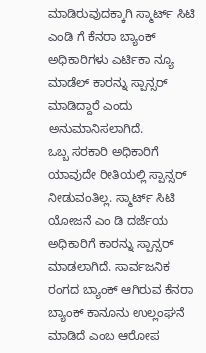ಮಾಡಿರುವುದಕ್ಕಾಗಿ ಸ್ಮಾರ್ಟ್ ಸಿಟಿ ಎಂಡಿ ಗೆ ಕೆನರಾ ಬ್ಯಾಂಕ್ ಅಧಿಕಾರಿಗಳು ಎರ್ಟಿಕಾ ನ್ಯೂ ಮಾಡೆಲ್ ಕಾರನ್ನು ಸ್ಪಾನ್ಸರ್ ಮಾಡಿದ್ದಾರೆ ಎಂದು ಅನುಮಾನಿಸಲಾಗಿದೆ.
ಒಬ್ಬ ಸರಕಾರಿ ಅಧಿಕಾರಿಗೆ ಯಾವುದೇ ರೀತಿಯಲ್ಲಿ ಸ್ಪಾನ್ಸರ್ ನೀಡುವಂತಿಲ್ಲ. ಸ್ಮಾರ್ಟ್ ಸಿಟಿ ಯೋಜನೆ ಎಂ ಡಿ ದರ್ಜೆಯ ಅಧಿಕಾರಿಗೆ ಕಾರನ್ನು ಸ್ಪಾನ್ಸರ್ ಮಾಡಲಾಗಿದೆ. ಸಾರ್ವಜನಿಕ ರಂಗದ ಬ್ಯಾಂಕ್ ಆಗಿರುವ ಕೆನರಾ ಬ್ಯಾಂಕ್ ಕಾನೂನು ಉಲ್ಲಂಘನೆ ಮಾಡಿದೆ ಎಂಬ ಆರೋಪ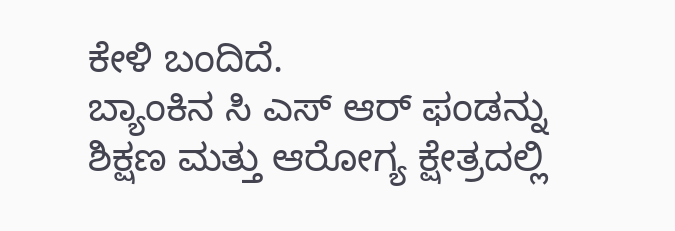ಕೇಳಿ ಬಂದಿದೆ.
ಬ್ಯಾಂಕಿನ ಸಿ ಎಸ್ ಆರ್ ಫಂಡನ್ನು ಶಿಕ್ಷಣ ಮತ್ತು ಆರೋಗ್ಯ ಕ್ಷೇತ್ರದಲ್ಲಿ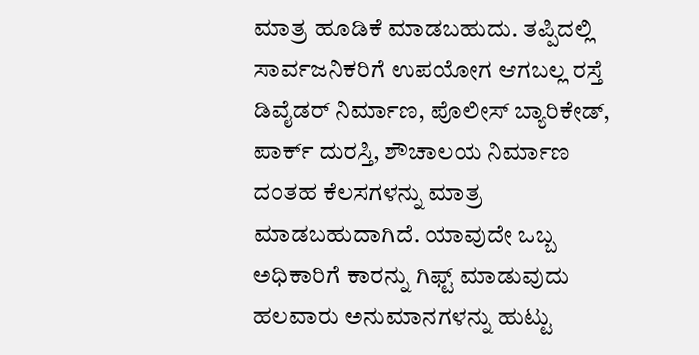ಮಾತ್ರ ಹೂಡಿಕೆ ಮಾಡಬಹುದು. ತಪ್ಪಿದಲ್ಲಿ ಸಾರ್ವಜನಿಕರಿಗೆ ಉಪಯೋಗ ಆಗಬಲ್ಲ ರಸ್ತೆ ಡಿವೈಡರ್ ನಿರ್ಮಾಣ, ಪೊಲೀಸ್ ಬ್ಯಾರಿಕೇಡ್, ಪಾರ್ಕ್ ದುರಸ್ತಿ, ಶೌಚಾಲಯ ನಿರ್ಮಾಣ ದಂತಹ ಕೆಲಸಗಳನ್ನು ಮಾತ್ರ ಮಾಡಬಹುದಾಗಿದೆ. ಯಾವುದೇ ಒಬ್ಬ ಅಧಿಕಾರಿಗೆ ಕಾರನ್ನು ಗಿಫ್ಟ್ ಮಾಡುವುದು ಹಲವಾರು ಅನುಮಾನಗಳನ್ನು ಹುಟ್ಟು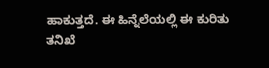ಹಾಕುತ್ತದೆ. ಈ ಹಿನ್ನೆಲೆಯಲ್ಲಿ ಈ ಕುರಿತು ತನಿಖೆ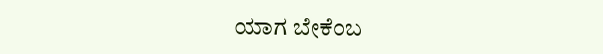ಯಾಗ ಬೇಕೆಂಬ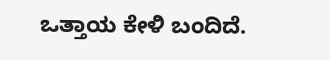ಒತ್ತಾಯ ಕೇಳಿ ಬಂದಿದೆ.